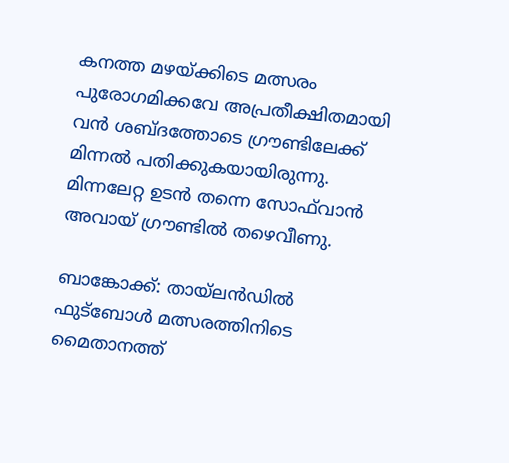കനത്ത മഴയ്ക്കിടെ മത്സരം പുരോഗമിക്കവേ അപ്രതീക്ഷിതമായി വൻ ശബ്ദത്തോടെ ഗ്രൗണ്ടിലേക്ക് മിന്നൽ പതിക്കുകയായിരുന്നു. മിന്നലേറ്റ ഉടൻ തന്നെ സോഫ്‍വാൻ അവായ് ഗ്രൗണ്ടിൽ തഴെവീണു.

ബാങ്കോക്ക്: തായ്‌ലൻഡിൽ ഫുട്ബോൾ മത്സരത്തിനിടെ മൈതാനത്ത്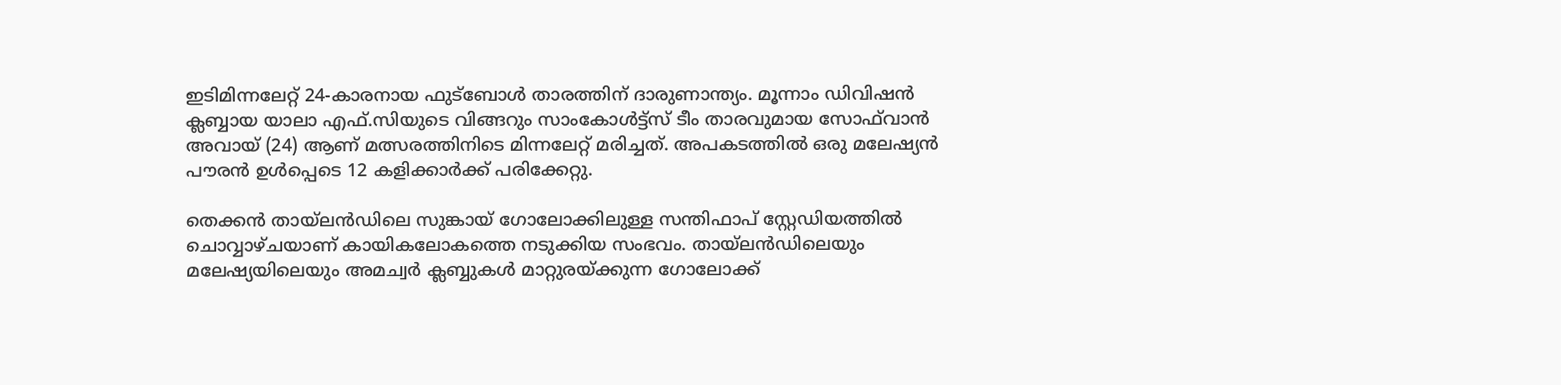ഇടിമിന്നലേറ്റ് 24-കാരനായ ഫുട്ബോൾ താരത്തിന് ദാരുണാന്ത്യം. മൂന്നാം ഡിവിഷൻ ക്ലബ്ബായ യാലാ എഫ്.സിയുടെ വിങ്ങറും സാംകോൾട്ട്സ് ടീം താരവുമായ സോഫ്‍വാൻ അവായ് (24) ആണ് മത്സരത്തിനിടെ മിന്നലേറ്റ് മരിച്ചത്. അപകടത്തിൽ ഒരു മലേഷ്യൻ പൗരൻ ഉൾപ്പെടെ 12 കളിക്കാർക്ക് പരിക്കേറ്റു.

തെക്കൻ തായ്‌ലൻഡിലെ സുങ്കായ് ഗോലോക്കിലുള്ള സന്തിഫാപ് സ്റ്റേഡിയത്തിൽ ചൊവ്വാഴ്ചയാണ് കായികലോകത്തെ നടുക്കിയ സംഭവം. തായ്‌ലൻഡിലെയും മലേഷ്യയിലെയും അമച്വർ ക്ലബ്ബുകൾ മാറ്റുരയ്ക്കുന്ന ഗോലോക്ക്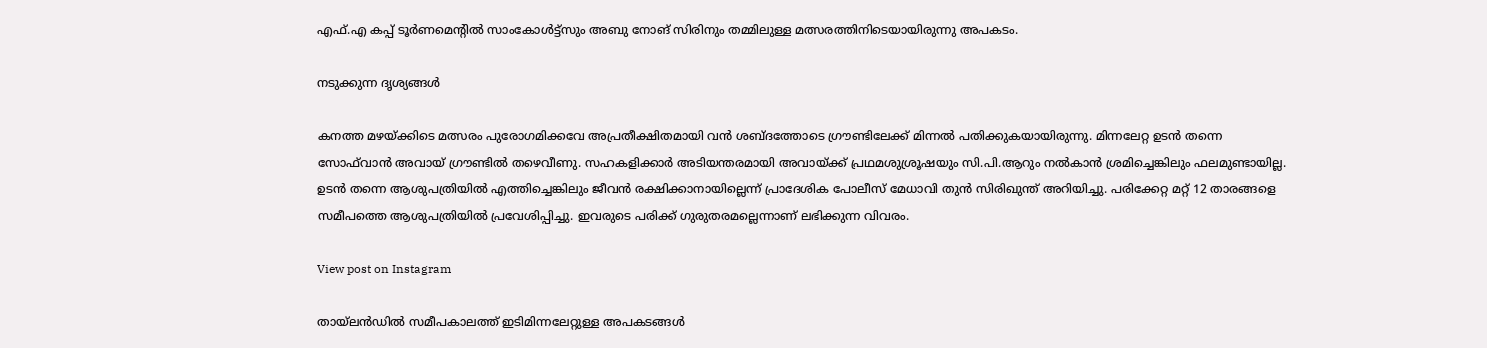എഫ്.എ കപ്പ് ടൂർണമെന്‍റിൽ സാംകോൾട്ട്സും അബു നോങ് സിരിനും തമ്മിലുള്ള മത്സരത്തിനിടെയായിരുന്നു അപകടം.

നടുക്കുന്ന ദൃശ്യങ്ങൾ

കനത്ത മഴയ്ക്കിടെ മത്സരം പുരോഗമിക്കവേ അപ്രതീക്ഷിതമായി വൻ ശബ്ദത്തോടെ ഗ്രൗണ്ടിലേക്ക് മിന്നൽ പതിക്കുകയായിരുന്നു. മിന്നലേറ്റ ഉടൻ തന്നെ സോഫ്‍വാൻ അവായ് ഗ്രൗണ്ടിൽ തഴെവീണു. സഹകളിക്കാർ അടിയന്തരമായി അവായ്ക്ക് പ്രഥമശുശ്രൂഷയും സി.പി.ആറും നൽകാൻ ശ്രമിച്ചെങ്കിലും ഫലമുണ്ടായില്ല. ഉടൻ തന്നെ ആശുപത്രിയിൽ എത്തിച്ചെങ്കിലും ജീവൻ രക്ഷിക്കാനായില്ലെന്ന് പ്രാദേശിക പോലീസ് മേധാവി തുൻ സിരിഖുന്ത് അറിയിച്ചു. പരിക്കേറ്റ മറ്റ് 12 താരങ്ങളെ സമീപത്തെ ആശുപത്രിയിൽ പ്രവേശിപ്പിച്ചു. ഇവരുടെ പരിക്ക് ഗുരുതരമല്ലെന്നാണ് ലഭിക്കുന്ന വിവരം.

View post on Instagram

തായ്‌ലൻഡിൽ സമീപകാലത്ത് ഇടിമിന്നലേറ്റുള്ള അപകടങ്ങൾ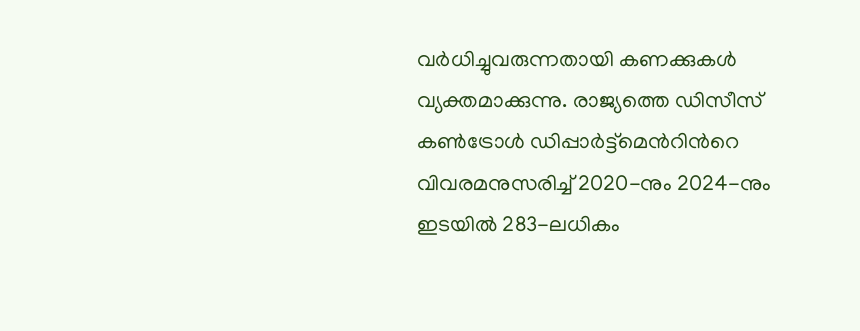വർധിച്ചുവരുന്നതായി കണക്കുകൾ വ്യക്തമാക്കുന്നു. രാജ്യത്തെ ഡിസീസ് കൺട്രോൾ ഡിപ്പാർട്ട്‌മെന്‍റിന്‍റെ വിവരമനുസരിച്ച് 2020-നും 2024-നും ഇടയിൽ 283-ലധികം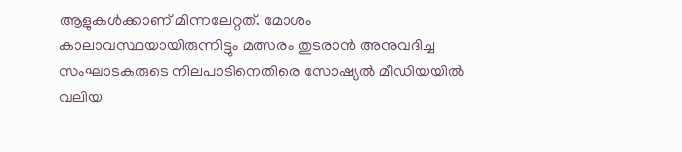ആളുകൾക്കാണ് മിന്നലേറ്റത്. മോശം കാലാവസ്ഥയായിരുന്നിട്ടും മത്സരം തുടരാൻ അനുവദിച്ച സംഘാടകരുടെ നിലപാടിനെതിരെ സോഷ്യൽ മീഡിയയിൽ വലിയ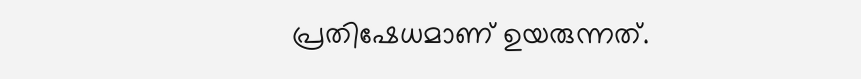പ്രതിഷേധമാണ് ഉയരുന്നത്.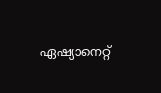ഏഷ്യാനെറ്റ്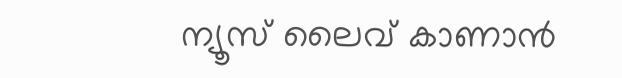ന്യൂസ് ലൈവ് കാണാന്‍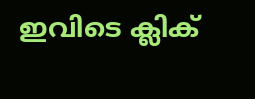ഇവിടെ ക്ലിക്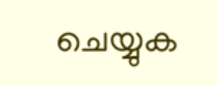ചെയ്യുക